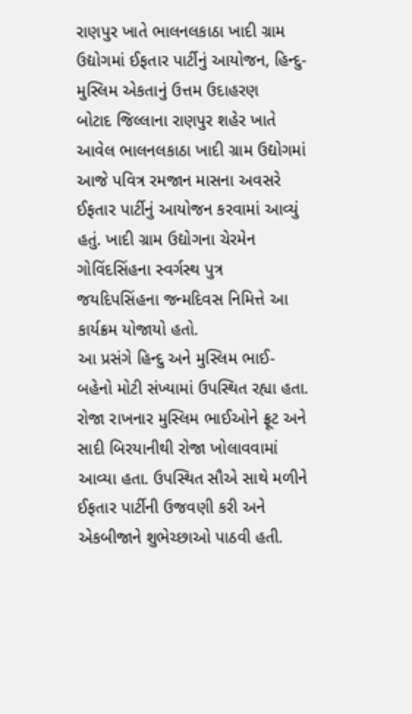રાણપુર ખાતે ભાલનલકાઠા ખાદી ગ્રામ ઉદ્યોગમાં ઈફતાર પાર્ટીનું આયોજન, હિન્દુ-મુસ્લિમ એકતાનું ઉત્તમ ઉદાહરણ
બોટાદ જિલ્લાના રાણપુર શહેર ખાતે આવેલ ભાલનલકાઠા ખાદી ગ્રામ ઉદ્યોગમાં આજે પવિત્ર રમજાન માસના અવસરે ઈફતાર પાર્ટીનું આયોજન કરવામાં આવ્યું હતું. ખાદી ગ્રામ ઉદ્યોગના ચેરમેન ગોવિંદસિંહના સ્વર્ગસ્થ પુત્ર જયદિપસિંહના જન્મદિવસ નિમિત્તે આ કાર્યક્રમ યોજાયો હતો.
આ પ્રસંગે હિન્દુ અને મુસ્લિમ ભાઈ-બહેનો મોટી સંખ્યામાં ઉપસ્થિત રહ્યા હતા. રોજા રાખનાર મુસ્લિમ ભાઈઓને ફ્રૂટ અને સાદી બિરયાનીથી રોજા ખોલાવવામાં આવ્યા હતા. ઉપસ્થિત સૌએ સાથે મળીને ઈફતાર પાર્ટીની ઉજવણી કરી અને એકબીજાને શુભેચ્છાઓ પાઠવી હતી.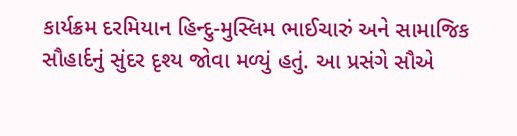કાર્યક્રમ દરમિયાન હિન્દુ-મુસ્લિમ ભાઈચારું અને સામાજિક સૌહાર્દનું સુંદર દૃશ્ય જોવા મળ્યું હતું. આ પ્રસંગે સૌએ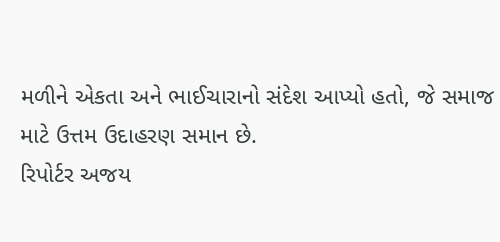મળીને એકતા અને ભાઈચારાનો સંદેશ આપ્યો હતો, જે સમાજ માટે ઉત્તમ ઉદાહરણ સમાન છે.
રિપોર્ટર અજય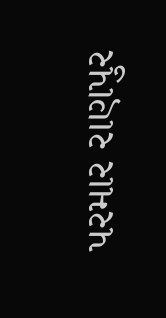પરમાર રાણપુર